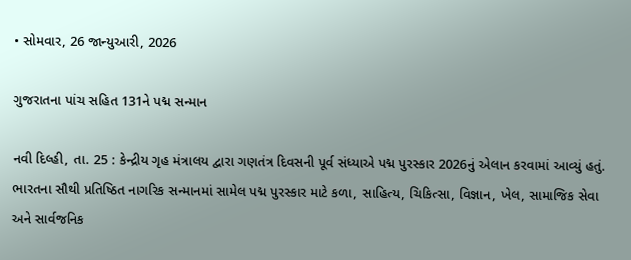• સોમવાર, 26 જાન્યુઆરી, 2026

ગુજરાતના પાંચ સહિત 131ને પદ્મ સન્માન

નવી દિલ્હી, તા. 25 : કેન્દ્રીય ગૃહ મંત્રાલય દ્વારા ગણતંત્ર દિવસની પૂર્વ સંધ્યાએ પદ્મ પુરસ્કાર 2026નું એલાન કરવામાં આવ્યું હતું. ભારતના સૌથી પ્રતિષ્ઠિત નાગરિક સન્માનમાં સામેલ પદ્મ પુરસ્કાર માટે કળા, સાહિત્ય, ચિકિત્સા, વિજ્ઞાન, ખેલ, સામાજિક સેવા અને સાર્વજનિક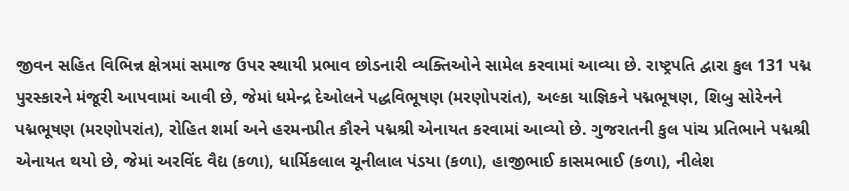જીવન સહિત વિભિન્ન ક્ષેત્રમાં સમાજ ઉપર સ્થાયી પ્રભાવ છોડનારી વ્યક્તિઓને સામેલ કરવામાં આવ્યા છે. રાષ્ટ્રપતિ દ્વારા કુલ 131 પદ્મ પુરસ્કારને મંજૂરી આપવામાં આવી છે, જેમાં ધમેન્દ્ર દેઓલને પદ્ધવિભૂષણ (મરણોપરાંત), અલ્કા યાજ્ઞિકને પદ્મભૂષણ, શિબુ સોરેનને પદ્મભૂષણ (મરણોપરાંત), રોહિત શર્મા અને હરમનપ્રીત કૌરને પદ્મશ્રી એનાયત કરવામાં આવ્યો છે. ગુજરાતની કુલ પાંચ પ્રતિભાને પદ્મશ્રી એનાયત થયો છે, જેમાં અરવિંદ વૈદ્ય (કળા), ધાર્મિકલાલ ચૂનીલાલ પંડયા (કળા), હાજીભાઈ કાસમભાઈ (કળા), નીલેશ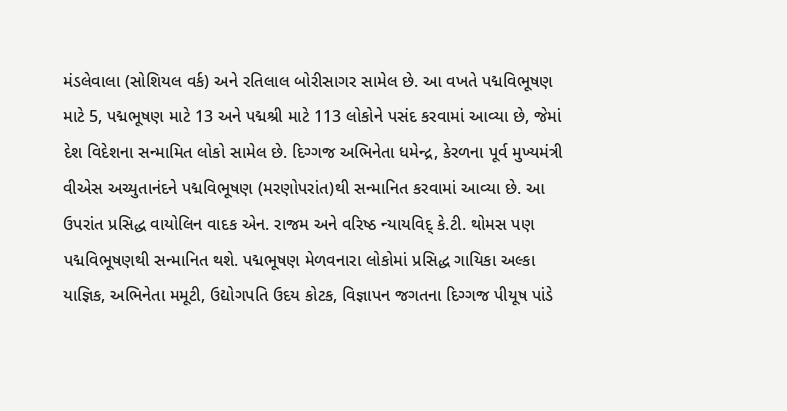મંડલેવાલા (સોશિયલ વર્ક) અને રતિલાલ બોરીસાગર સામેલ છે. આ વખતે પદ્મવિભૂષણ માટે 5, પદ્મભૂષણ માટે 13 અને પદ્મશ્રી માટે 113 લોકોને પસંદ કરવામાં આવ્યા છે, જેમાં દેશ વિદેશના સન્મામિત લોકો સામેલ છે. દિગ્ગજ અભિનેતા ધમેન્દ્ર, કેરળના પૂર્વ મુખ્યમંત્રી વીએસ અચ્યુતાનંદને પદ્મવિભૂષણ (મરણોપરાંત)થી સન્માનિત કરવામાં આવ્યા છે. આ ઉપરાંત પ્રસિદ્ધ વાયોલિન વાદક એન. રાજમ અને વરિષ્ઠ ન્યાયવિદ્ કે.ટી. થોમસ પણ પદ્મવિભૂષણથી સન્માનિત થશે. પદ્મભૂષણ મેળવનારા લોકોમાં પ્રસિદ્ધ ગાયિકા અલ્કા યાજ્ઞિક, અભિનેતા મમૂટી, ઉદ્યોગપતિ ઉદય કોટક, વિજ્ઞાપન જગતના દિગ્ગજ પીયૂષ પાંડે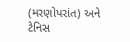(મરણોપરાંત) અને ટેનિસ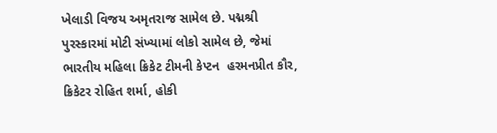ખેલાડી વિજય અમૃતરાજ સામેલ છે. પદ્મશ્રી પુરસ્કારમાં મોટી સંખ્યામાં લોકો સામેલ છે, જેમાં ભારતીય મહિલા ક્રિકેટ ટીમની કેપ્ટન  હરમનપ્રીત કૌર, ક્રિકેટર રોહિત શર્મા, હોકી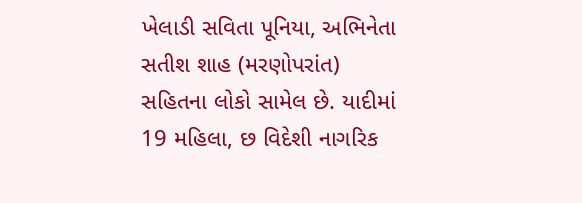ખેલાડી સવિતા પૂનિયા, અભિનેતા સતીશ શાહ (મરણોપરાંત) સહિતના લોકો સામેલ છે. યાદીમાં 19 મહિલા, છ વિદેશી નાગરિક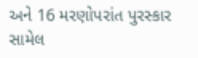અને 16 મરણોપરાંત પુરસ્કાર સામેલ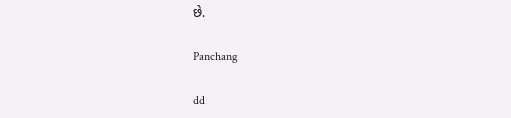છે.

Panchang

dd